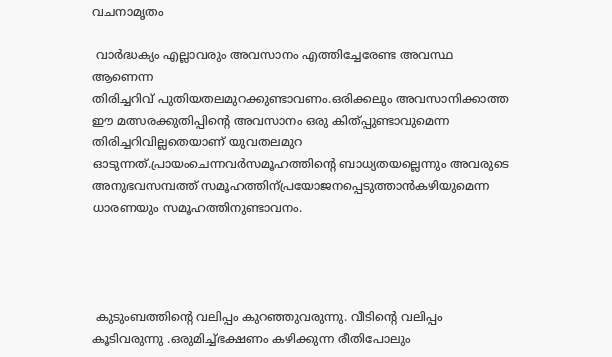വചനാമൃതം

 വാര്‍ദ്ധക്യം എല്ലാവരും അവസാനം എത്തിച്ചേരേണ്ട അവസ്ഥ ആണെന്ന
തിരിച്ചറിവ് പുതിയതലമുറക്കുണ്ടാവണം.ഒരിക്കലും അവസാനിക്കാത്ത ഈ മത്സരക്കുതിപ്പിന്‍റെ അവസാനം ഒരു കിത്പ്പുണ്ടാവുമെന്ന തിരിച്ചറിവില്ലതെയാണ് യുവതലമുറ ഓടുന്നത്.പ്രായംചെന്നവര്‍സമൂഹത്തിന്‍റെ ബാധ്യതയല്ലെന്നും അവരുടെ അനുഭവസമ്പത്ത് സമൂഹത്തിന്‌പ്രയോജനപ്പെടുത്താന്‍കഴിയുമെന്ന ധാരണയും സമൂഹത്തിനുണ്ടാവനം.




 കുടുംബത്തിന്‍റെ വലിപ്പം കുറഞ്ഞുവരുന്നു. വീടിന്‍റെ വലിപ്പം കൂടിവരുന്നു .ഒരുമിച്ച്‌ഭക്ഷണം കഴിക്കുന്ന രീതിപോലും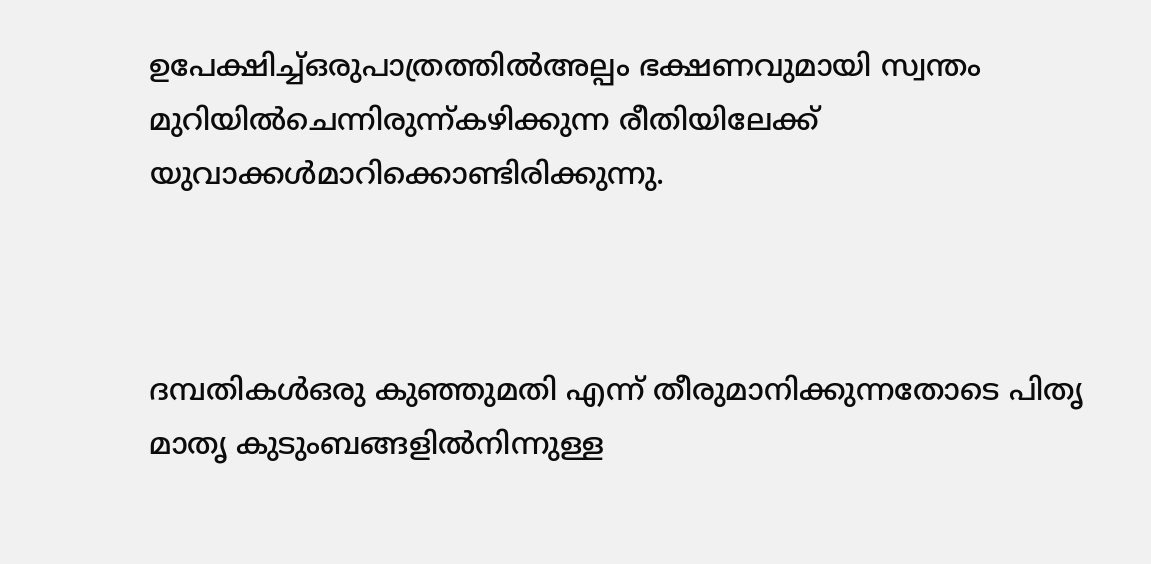ഉപേക്ഷിച്ച്‌ഒരുപാത്രത്തില്‍അല്പം ഭക്ഷണവുമായി സ്വന്തം മുറിയില്‍ചെന്നിരുന്ന്കഴിക്കുന്ന രീതിയിലേക്ക് യുവാക്കള്‍മാറിക്കൊണ്ടിരിക്കുന്നു.



ദമ്പതികള്‍ഒരു കുഞ്ഞുമതി എന്ന് തീരുമാനിക്കുന്നതോടെ പിതൃ മാതൃ കുടുംബങ്ങളില്‍നിന്നുള്ള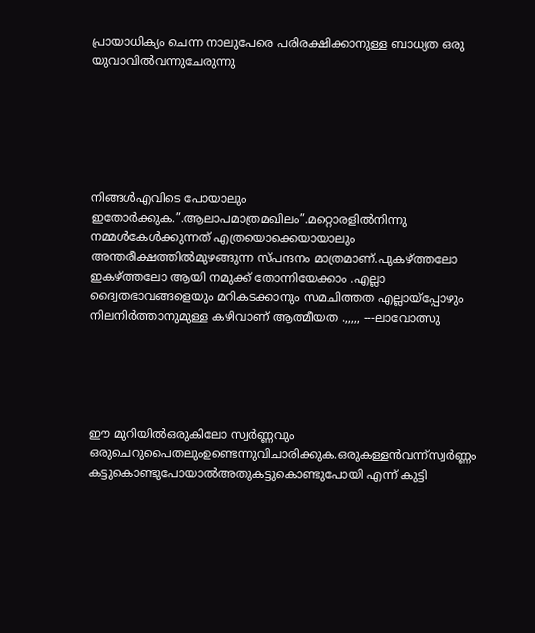പ്രായാധിക്യം ചെന്ന നാലുപേരെ പരിരക്ഷിക്കാനുള്ള ബാധ്യത ഒരു യുവാവില്‍വന്നുചേരുന്നു






നിങ്ങള്‍എവിടെ പോയാലും ഇതോര്‍ക്കുക.”.ആലാപമാത്രമഖിലം”.മറ്റൊരളില്‍നിന്നു നമ്മള്‍കേള്‍ക്കുന്നത് എത്രയൊക്കെയായാലും അന്തരീക്ഷത്തില്‍മുഴങ്ങുന്ന സ്പന്ദനം മാത്രമാണ്.പുകഴ്ത്തലോ ഇകഴ്ത്തലോ ആയി നമുക്ക് തോന്നിയേക്കാം .എല്ലാ ദ്വൈതഭാവങ്ങളെയും മറികടക്കാനും സമചിത്തത എല്ലായ്പ്പോഴും നിലനിര്‍ത്താനുമുള്ള കഴിവാണ് ആത്മീയത .,,,,, ---ലാവോത്സു





ഈ മുറിയില്‍ഒരുകിലോ സ്വര്‍ണ്ണവും ഒരുചെറുപൈതലുംഉണ്ടെന്നുവിചാരിക്കുക.ഒരുകള്ളന്‍വന്ന്‌സ്വര്‍ണ്ണം കട്ടുകൊണ്ടുപോയാല്‍അതുകട്ടുകൊണ്ടുപോയി എന്ന് കുട്ടി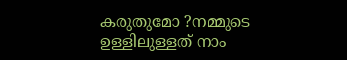കരുതുമോ ?നമ്മുടെ ഉള്ളിലുള്ളത് നാം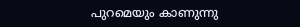പുറമെയും കാണുന്നു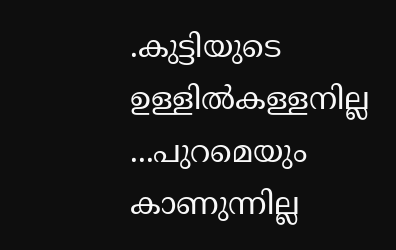.കുട്ടിയുടെ ഉള്ളില്‍കള്ളനില്ല ...പുറമെയും കാണുന്നില്ല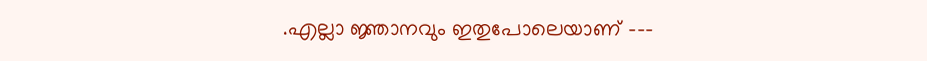.എല്ലാ ജ്ഞാനവും ഇതുപോലെയാണ് ---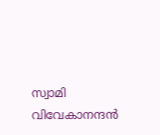സ്വാമി വിവേകാനന്ദന്‍